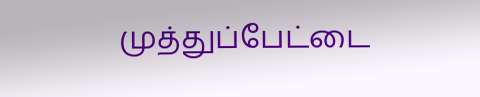முத்துப்பேட்டை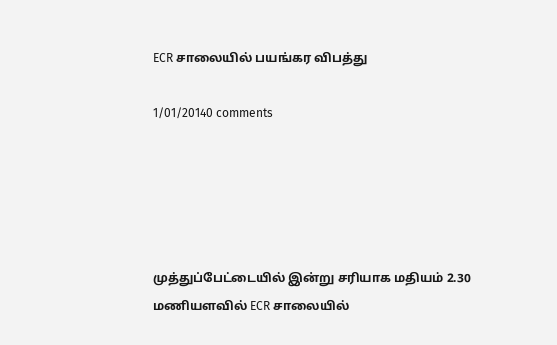ECR சாலையில் பயங்கர விபத்து

1/01/20140 comments





முத்துப்பேட்டையில் இன்று சரியாக மதியம் 2.30 மணியளவில் ECR சாலையில்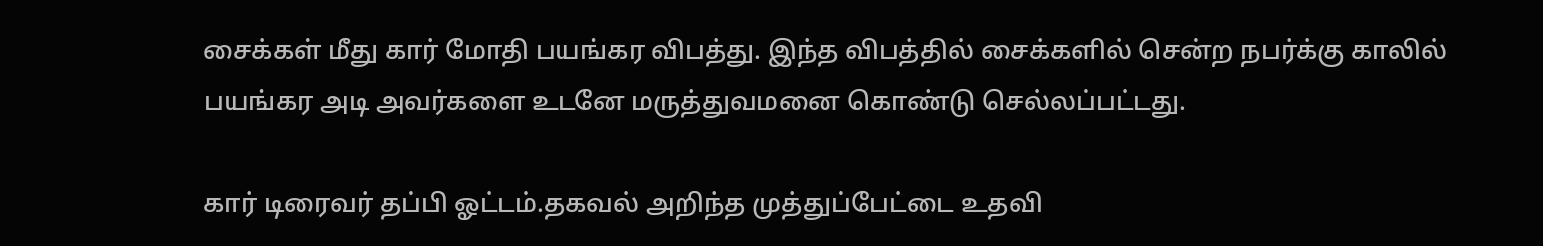சைக்கள் மீது கார் மோதி பயங்கர விபத்து. இந்த விபத்தில் சைக்களில் சென்ற நபர்க்கு காலில் பயங்கர அடி அவர்களை உடனே மருத்துவமனை கொண்டு செல்லப்பட்டது.

கார் டிரைவர் தப்பி ஓட்டம்.தகவல் அறிந்த முத்துப்பேட்டை உதவி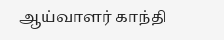ஆய்வாளர் காந்தி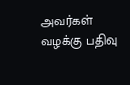அவர்கள் வழக்கு பதிவு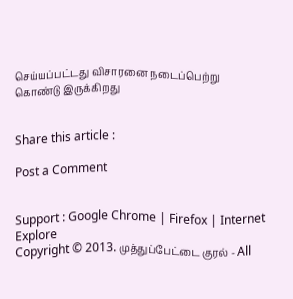செய்யப்பட்டது விசாரனை நடைப்பெற்று கொண்டு இருக்கிறது


Share this article :

Post a Comment


Support : Google Chrome | Firefox | Internet Explore
Copyright © 2013. முத்துப்பேட்டை குரல் - All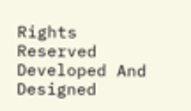Rights Reserved
Developed And Designed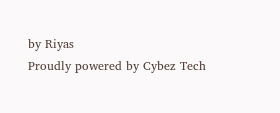by Riyas
Proudly powered by Cybez Tech